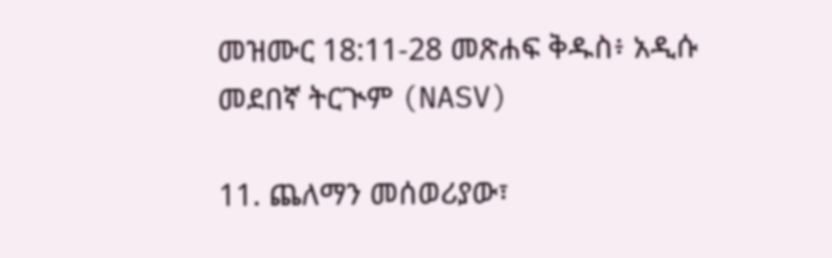መዝሙር 18:11-28 መጽሐፍ ቅዱስ፥ አዲሱ መደበኛ ትርጒም (NASV)

11. ጨለማን መሰወሪያው፣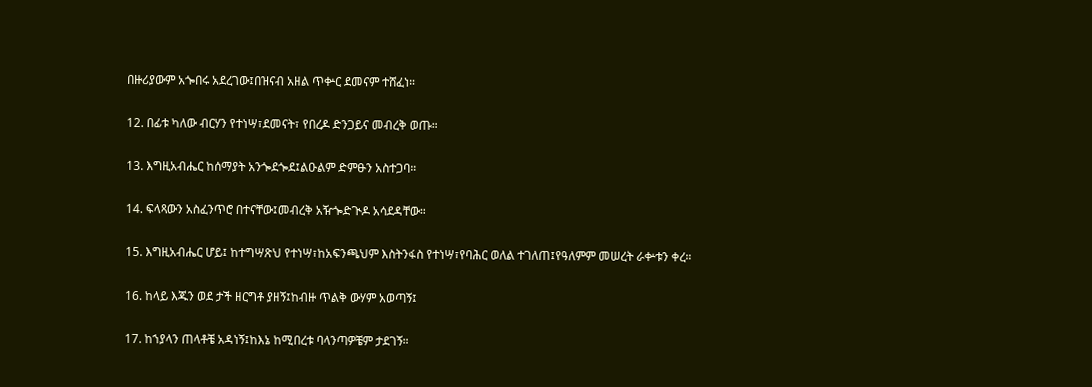በዙሪያውም አጐበሩ አደረገው፤በዝናብ አዘል ጥቍር ደመናም ተሸፈነ።

12. በፊቱ ካለው ብርሃን የተነሣ፣ደመናት፣ የበረዶ ድንጋይና መብረቅ ወጡ።

13. እግዚአብሔር ከሰማያት አንጐደጐደ፤ልዑልም ድምፁን አስተጋባ።

14. ፍላጻውን አስፈንጥሮ በተናቸው፤መብረቅ አዥጐድጒዶ አሳደዳቸው።

15. እግዚአብሔር ሆይ፤ ከተግሣጽህ የተነሣ፣ከአፍንጫህም እስትንፋስ የተነሣ፣የባሕር ወለል ተገለጠ፤የዓለምም መሠረት ራቍቱን ቀረ።

16. ከላይ እጁን ወደ ታች ዘርግቶ ያዘኝ፤ከብዙ ጥልቅ ውሃም አወጣኝ፤

17. ከኀያላን ጠላቶቼ አዳነኝ፤ከእኔ ከሚበረቱ ባላንጣዎቼም ታደገኝ።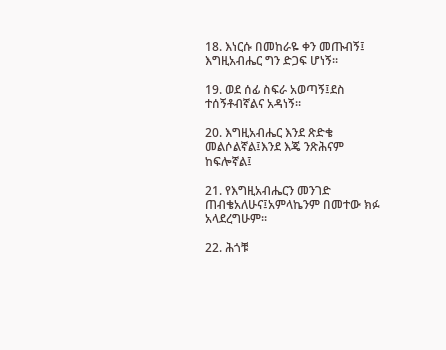18. እነርሱ በመከራዬ ቀን መጡብኝ፤ እግዚአብሔር ግን ድጋፍ ሆነኝ።

19. ወደ ሰፊ ስፍራ አወጣኝ፤ደስ ተሰኝቶብኛልና አዳነኝ።

20. እግዚአብሔር እንደ ጽድቄ መልሶልኛል፤እንደ እጄ ንጽሕናም ከፍሎኛል፤

21. የእግዚአብሔርን መንገድ ጠብቄአለሁና፤አምላኬንም በመተው ክፉ አላደረግሁም።

22. ሕጎቹ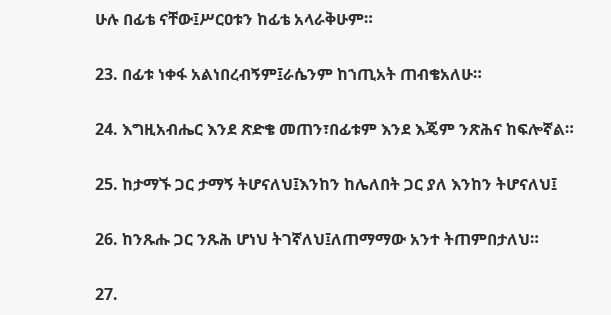ሁሉ በፊቴ ናቸው፤ሥርዐቱን ከፊቴ አላራቅሁም።

23. በፊቱ ነቀፋ አልነበረብኝም፤ራሴንም ከኀጢአት ጠብቄአለሁ።

24. እግዚአብሔር እንደ ጽድቄ መጠን፣በፊቱም እንደ እጄም ንጽሕና ከፍሎኛል።

25. ከታማኙ ጋር ታማኝ ትሆናለህ፤እንከን ከሌለበት ጋር ያለ እንከን ትሆናለህ፤

26. ከንጹሑ ጋር ንጹሕ ሆነህ ትገኛለህ፤ለጠማማው አንተ ትጠምበታለህ።

27.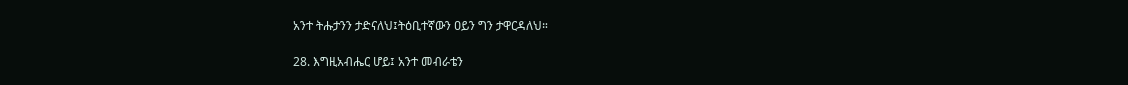አንተ ትሑታንን ታድናለህ፤ትዕቢተኛውን ዐይን ግን ታዋርዳለህ።

28. እግዚአብሔር ሆይ፤ አንተ መብራቴን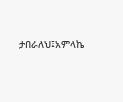ታበራለህ፤አምላኬ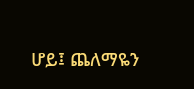ሆይ፤ ጨለማዬን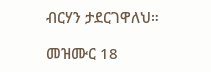ብርሃን ታደርገዋለህ።

መዝሙር 18